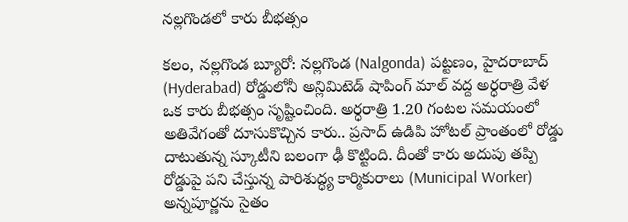నల్లగొండలో కారు బీభత్సం

కలం, నల్లగొండ బ్యూరో: నల్లగొండ (Nalgonda) పట్టణం, హైదరాబాద్ (Hyderabad) రోడ్డులోనీ అన్లిమిటెడ్ షాపింగ్ మాల్ వద్ద అర్ధరాత్రి వేళ ఒక కారు బీభత్సం సృష్టించింది. అర్ధరాత్రి 1.20 గంటల సమయంలో అతివేగంతో దూసుకొచ్చిన కారు.. ప్రసాద్ ఉడిపి హోటల్ ప్రాంతంలో రోడ్డు దాటుతున్న స్కూటీని బలంగా ఢీ కొట్టింది. దీంతో కారు అదుపు తప్పి రోడ్డుపై పని చేస్తున్న పారిశుద్ధ్య కార్మికురాలు (Municipal Worker) అన్నపూర్ణను సైతం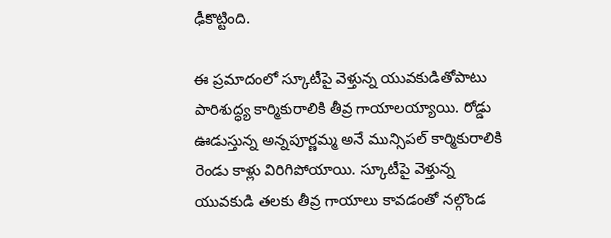ఢీకొట్టింది.

ఈ ప్రమాదంలో స్కూటీపై వెళ్తున్న యువకుడితోపాటు పారిశుద్ధ్య కార్మికురాలికి తీవ్ర గాయాలయ్యాయి. రోడ్డు ఊడుస్తున్న అన్నపూర్ణమ్మ అనే మున్సిపల్ కార్మికురాలికి రెండు కాళ్లు విరిగిపోయాయి. స్కూటీపై వెళ్తున్న యువకుడి తలకు తీవ్ర గాయాలు కావడంతో నల్గొండ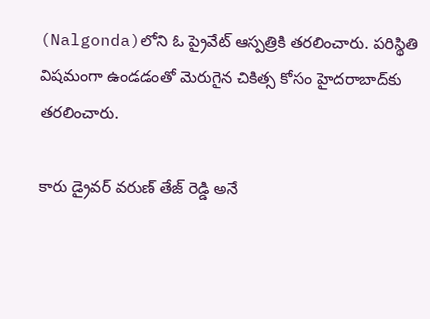(Nalgonda)లోని ఓ ప్రైవేట్ ఆస్పత్రికి తరలించారు. పరిస్థితి విషమంగా ఉండడంతో మెరుగైన చికిత్స కోసం హైదరాబాద్‌కు  తరలించారు.

కారు డ్రైవర్ వరుణ్ తేజ్ రెడ్డి అనే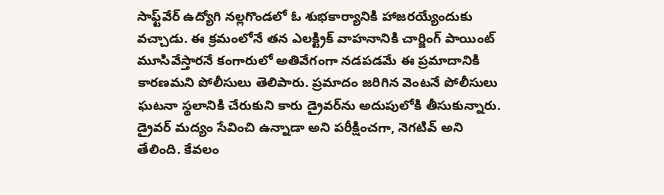సాఫ్ట్‌వేర్ ఉద్యోగి నల్లగొండలో ఓ శుభకార్యానికి హాజరయ్యేందుకు వచ్చాడు. ఈ క్రమంలోనే తన ఎలక్ట్రిక్ వాహనానికి చార్జింగ్ పాయింట్ మూసివేస్తారనే కంగారులో అతివేగంగా నడపడమే ఈ ప్రమాదానికి కారణమని పోలీసులు తెలిపారు. ప్రమాదం జరిగిన వెంటనే పోలీసులు ఘటనా స్థలానికి చేరుకుని కారు డ్రైవర్‌ను అదుపులోకి తీసుకున్నారు. డ్రైవర్ మద్యం సేవించి ఉన్నాడా అని పరీక్షించగా, నెగటివ్ అని తేలింది. కేవలం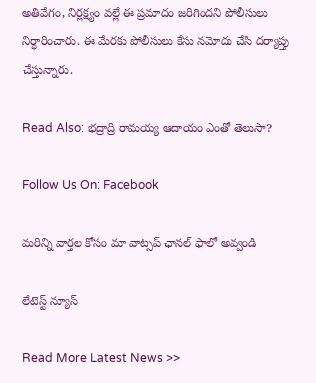అతివేగం, నిర్లక్ష్యం వల్లే ఈ ప్రమాదం జరిగిందని పోలీసులు నిర్ధారించారు. ఈ మేరకు పోలీసులు కేసు నమోదు చేసి దర్యాప్తు చేస్తున్నారు.

Read Also: భద్రాద్రి రామయ్య ఆదాయం ఎంతో తెలుసా?

Follow Us On: Facebook

మ‌రిన్ని వార్త‌ల కోసం మా వాట్స‌ప్ ఛాన‌ల్ ఫాలో అవ్వండి

లేటెస్ట్ న్యూస్‌

Read More Latest News >>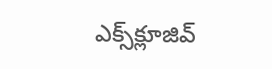ఎక్స్‌క్లూజివ్‌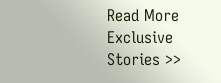Read More Exclusive Stories >>